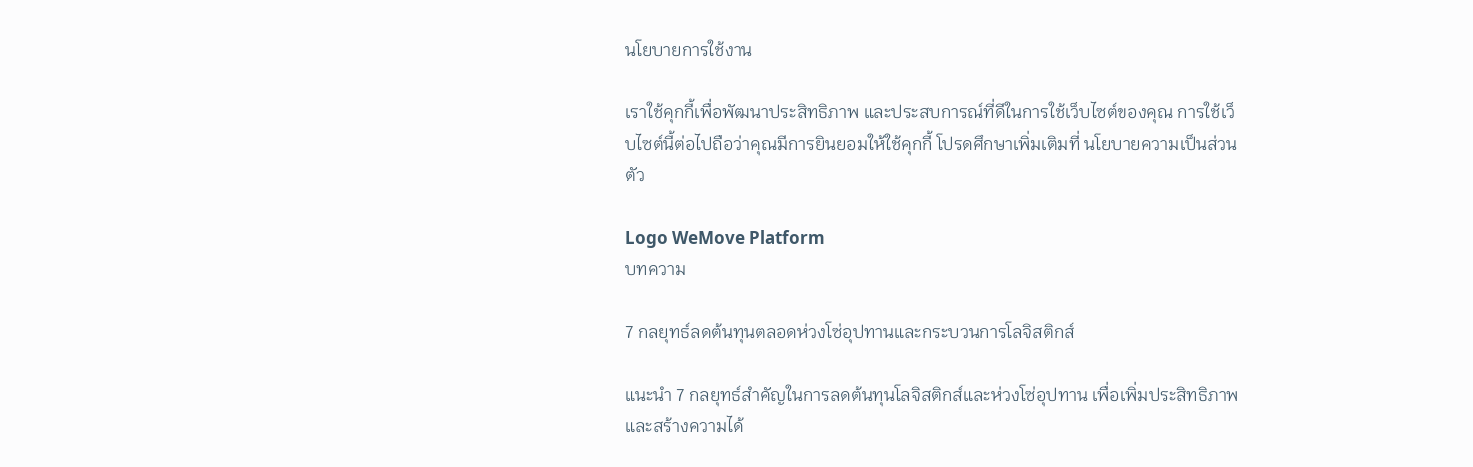นโยบายการใช้งาน

เราใช้คุกกี้เพื่อพัฒนาประสิทธิภาพ และประสบการณ์ที่ดีในการใช้เว็บไซต์ของคุณ การใช้เว็บไซต์นี้ต่อไปถือว่าคุณมีการยินยอมให้ใช้คุกกี้ โปรดศึกษาเพิ่มเติมที่ นโยบายความเป็นส่วนตัว

Logo WeMove Platform
บทความ

7 กลยุทธ์ลดต้นทุนตลอดห่วงโซ่อุปทานและกระบวนการโลจิสติกส์

แนะนำ 7 กลยุทธ์สำคัญในการลดต้นทุนโลจิสติกส์และห่วงโซ่อุปทาน เพื่อเพิ่มประสิทธิภาพและสร้างความได้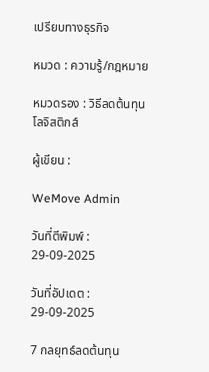เปรียบทางธุรกิจ

หมวด : ความรู้/กฎหมาย

หมวดรอง : วิธีลดต้นทุนโลจิสติกส์

ผู้เขียน :

WeMove Admin

วันที่ตีพิมพ์ : 29-09-2025

วันที่อัปเดต : 29-09-2025

7 กลยุทธ์ลดต้นทุน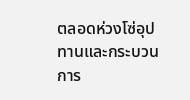ตลอดห่วงโซ่อุปทานและกระบวนการ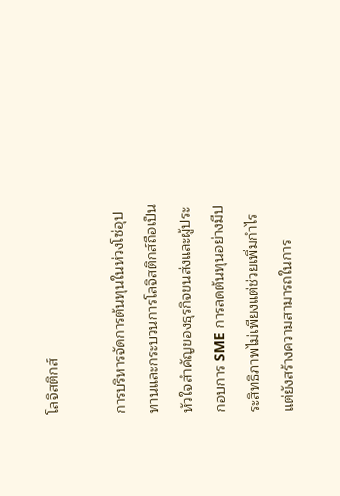โลจิสติกส์

การบริหารจัดการต้นทุนในห่วงโซ่อุปทานและกระบวนการโลจิสติกส์ถือเป็นหัวใจสำคัญของธุรกิจขนส่งและผู้ประกอบการ SME การลดต้นทุนอย่างมีประสิทธิภาพไม่เพียงแต่ช่วยเพิ่มกำไร แต่ยังสร้างความสามารถในการ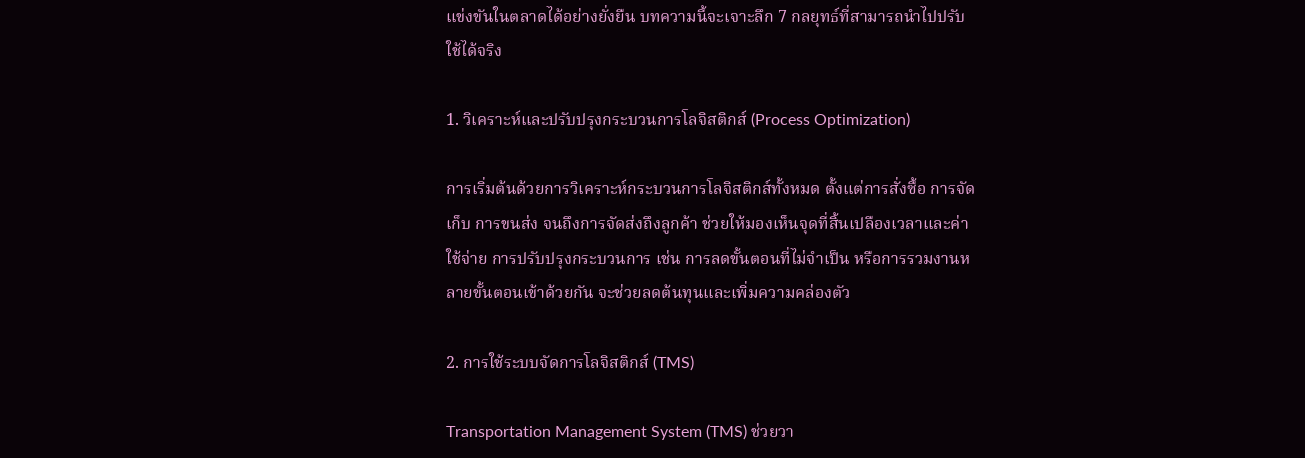แข่งขันในตลาดได้อย่างยั่งยืน บทความนี้จะเจาะลึก 7 กลยุทธ์ที่สามารถนำไปปรับใช้ได้จริง

1. วิเคราะห์และปรับปรุงกระบวนการโลจิสติกส์ (Process Optimization)

การเริ่มต้นด้วยการวิเคราะห์กระบวนการโลจิสติกส์ทั้งหมด ตั้งแต่การสั่งซื้อ การจัดเก็บ การขนส่ง จนถึงการจัดส่งถึงลูกค้า ช่วยให้มองเห็นจุดที่สิ้นเปลืองเวลาและค่าใช้จ่าย การปรับปรุงกระบวนการ เช่น การลดขั้นตอนที่ไม่จำเป็น หรือการรวมงานหลายขั้นตอนเข้าด้วยกัน จะช่วยลดต้นทุนและเพิ่มความคล่องตัว

2. การใช้ระบบจัดการโลจิสติกส์ (TMS)

Transportation Management System (TMS) ช่วยวา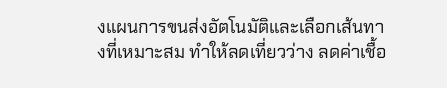งแผนการขนส่งอัตโนมัติและเลือกเส้นทางที่เหมาะสม ทำให้ลดเที่ยวว่าง ลดค่าเชื้อ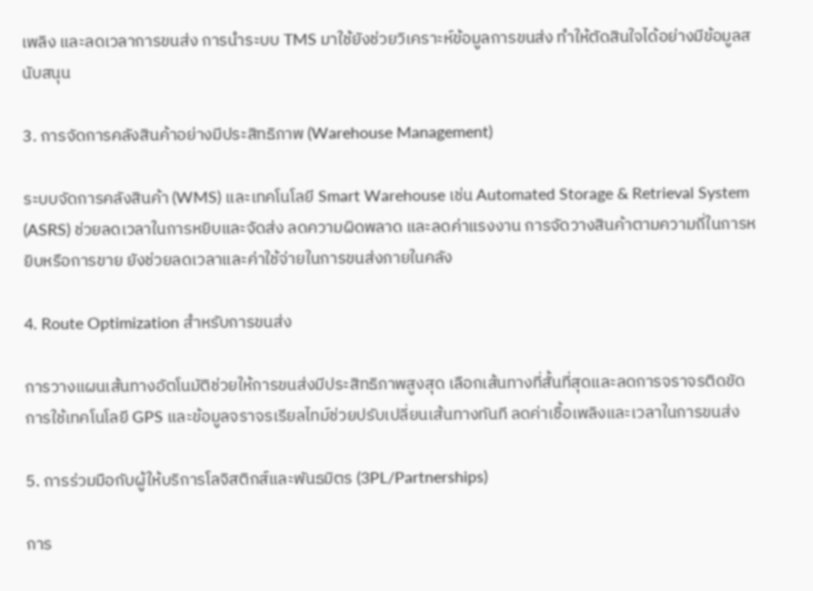เพลิง และลดเวลาการขนส่ง การนำระบบ TMS มาใช้ยังช่วยวิเคราะห์ข้อมูลการขนส่ง ทำให้ตัดสินใจได้อย่างมีข้อมูลสนับสนุน

3. การจัดการคลังสินค้าอย่างมีประสิทธิภาพ (Warehouse Management)

ระบบจัดการคลังสินค้า (WMS) และเทคโนโลยี Smart Warehouse เช่น Automated Storage & Retrieval System (ASRS) ช่วยลดเวลาในการหยิบและจัดส่ง ลดความผิดพลาด และลดค่าแรงงาน การจัดวางสินค้าตามความถี่ในการหยิบหรือการขาย ยังช่วยลดเวลาและค่าใช้จ่ายในการขนส่งภายในคลัง

4. Route Optimization สำหรับการขนส่ง

การวางแผนเส้นทางอัตโนมัติช่วยให้การขนส่งมีประสิทธิภาพสูงสุด เลือกเส้นทางที่สั้นที่สุดและลดการจราจรติดขัด การใช้เทคโนโลยี GPS และข้อมูลจราจรเรียลไทม์ช่วยปรับเปลี่ยนเส้นทางทันที ลดค่าเชื้อเพลิงและเวลาในการขนส่ง

5. การร่วมมือกับผู้ให้บริการโลจิสติกส์และพันธมิตร (3PL/Partnerships)

การ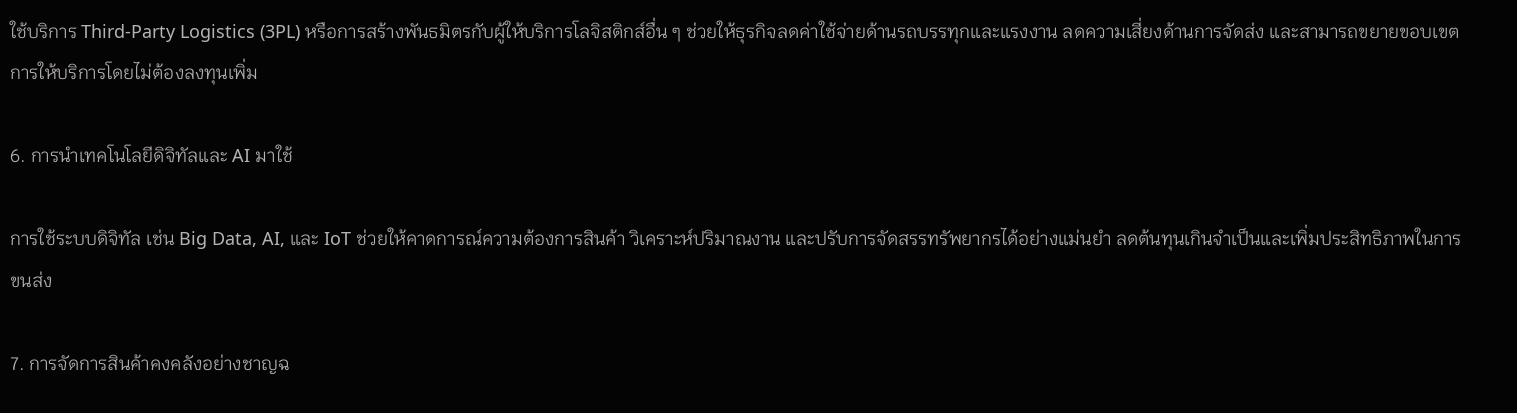ใช้บริการ Third-Party Logistics (3PL) หรือการสร้างพันธมิตรกับผู้ให้บริการโลจิสติกส์อื่น ๆ ช่วยให้ธุรกิจลดค่าใช้จ่ายด้านรถบรรทุกและแรงงาน ลดความเสี่ยงด้านการจัดส่ง และสามารถขยายขอบเขตการให้บริการโดยไม่ต้องลงทุนเพิ่ม

6. การนำเทคโนโลยีดิจิทัลและ AI มาใช้

การใช้ระบบดิจิทัล เช่น Big Data, AI, และ IoT ช่วยให้คาดการณ์ความต้องการสินค้า วิเคราะห์ปริมาณงาน และปรับการจัดสรรทรัพยากรได้อย่างแม่นยำ ลดต้นทุนเกินจำเป็นและเพิ่มประสิทธิภาพในการขนส่ง

7. การจัดการสินค้าคงคลังอย่างชาญฉ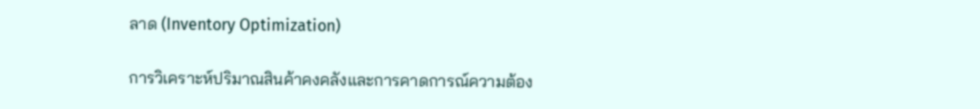ลาด (Inventory Optimization)

การวิเคราะห์ปริมาณสินค้าคงคลังและการคาดการณ์ความต้อง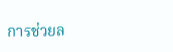การช่วยล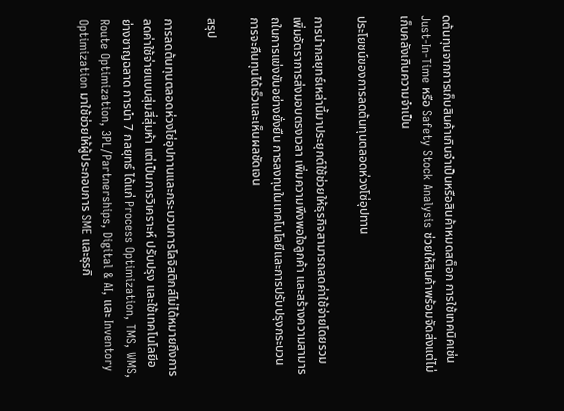ดต้นทุนจากการเก็บสินค้าเกินจำเป็นหรือสินค้าหมดสต็อก การใช้เทคนิคเช่น Just-In-Time หรือ Safety Stock Analysis ช่วยให้สินค้าพร้อมจัดส่งแต่ไม่เก็บคลังเกินความจำเป็น

ประโยชน์ของการลดต้นทุนตลอดห่วงโซ่อุปทาน

การนำกลยุทธ์เหล่านี้มาประยุกต์ใช้ช่วยให้ธุรกิจสามารถลดค่าใช้จ่ายโดยรวม เพิ่มอัตราการส่งมอบตรงเวลา เพิ่มความพึงพอใจลูกค้า และสร้างความสามารถในการแข่งขันอย่างยั่งยืน การลงทุนในเทคโนโลยีและการปรับปรุงกระบวนการจะคืนทุนได้เร็วและเห็นผลชัดเจน

สรุป

การลดต้นทุนตลอดห่วงโซ่อุปทานและกระบวนการโลจิสติกส์ไม่ได้หมายถึงการลดค่าใช้จ่ายแบบสุ่มสี่สุ่มห้า แต่เป็นการวิเคราะห์ ปรับปรุง และใช้เทคโนโลยีอย่างชาญฉลาด การนำ 7 กลยุทธ์ ได้แก่ Process Optimization, TMS, WMS, Route Optimization, 3PL/Partnerships, Digital & AI, และ Inventory Optimization มาใช้ช่วยให้ผู้ประกอบการ SME และธุรกิ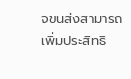จขนส่งสามารถเพิ่มประสิทธิ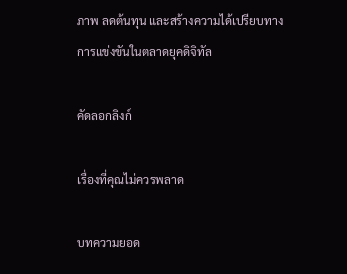ภาพ ลดต้นทุน และสร้างความได้เปรียบทางการแข่งขันในตลาดยุคดิจิทัล

คัดลอกลิงก์

เรื่องที่คุณไม่ควรพลาด

บทความยอด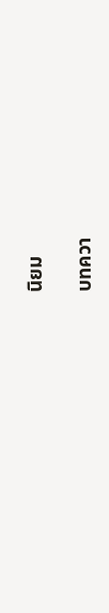นิยม

บทควา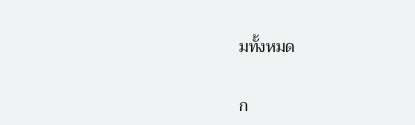มทั้งหมด

ก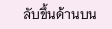ลับขึ้นด้านบน